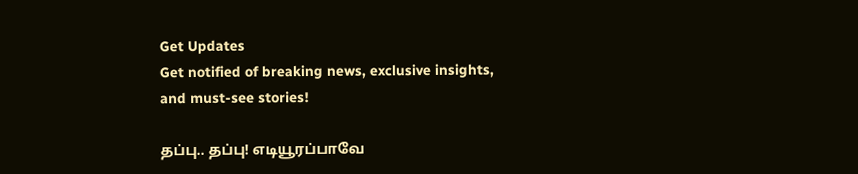Get Updates
Get notified of breaking news, exclusive insights, and must-see stories!

தப்பு.. தப்பு! எடியூரப்பாவே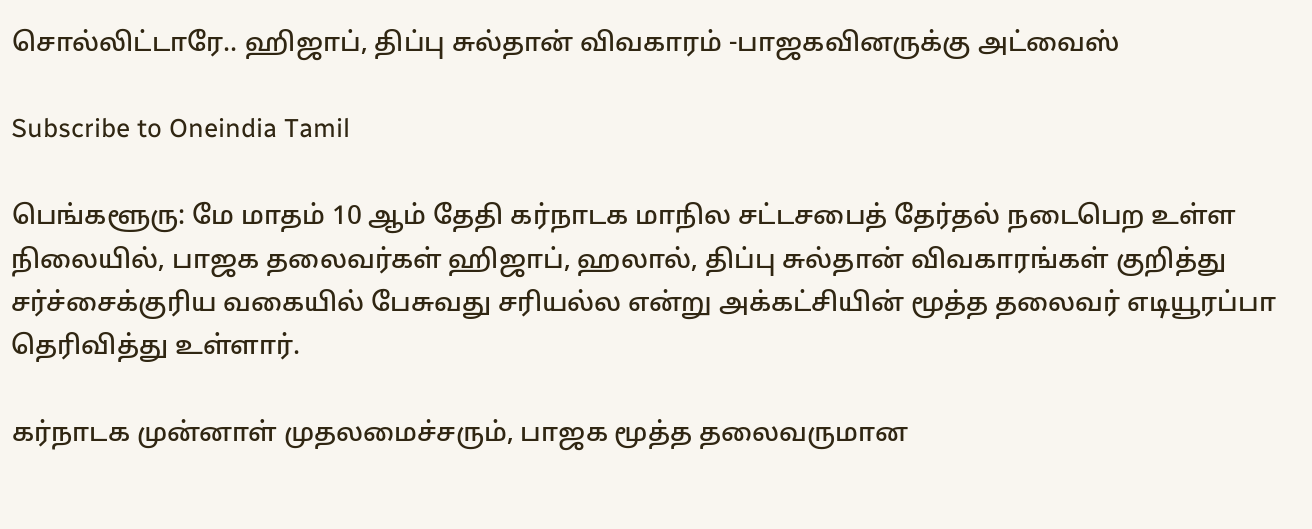சொல்லிட்டாரே.. ஹிஜாப், திப்பு சுல்தான் விவகாரம் -பாஜகவினருக்கு அட்வைஸ்

Subscribe to Oneindia Tamil

பெங்களூரு: மே மாதம் 10 ஆம் தேதி கர்நாடக மாநில சட்டசபைத் தேர்தல் நடைபெற உள்ள நிலையில், பாஜக தலைவர்கள் ஹிஜாப், ஹலால், திப்பு சுல்தான் விவகாரங்கள் குறித்து சர்ச்சைக்குரிய வகையில் பேசுவது சரியல்ல என்று அக்கட்சியின் மூத்த தலைவர் எடியூரப்பா தெரிவித்து உள்ளார்.

கர்நாடக முன்னாள் முதலமைச்சரும், பாஜக மூத்த தலைவருமான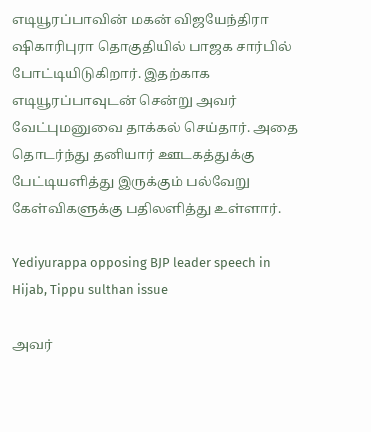எடியூரப்பாவின் மகன் விஜயேந்திரா ஷிகாரிபுரா தொகுதியில் பாஜக சார்பில் போட்டியிடுகிறார். இதற்காக எடியூரப்பாவுடன் சென்று அவர் வேட்புமனுவை தாக்கல் செய்தார். அதை தொடர்ந்து தனியார் ஊடகத்துக்கு பேட்டியளித்து இருக்கும் பல்வேறு கேள்விகளுக்கு பதிலளித்து உள்ளார்.

Yediyurappa opposing BJP leader speech in Hijab, Tippu sulthan issue

அவர்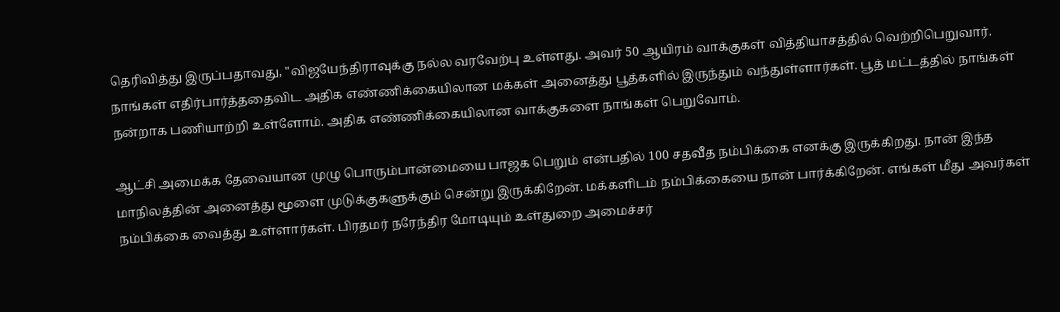தெரிவித்து இருப்பதாவது, "விஜயேந்திராவுக்கு நல்ல வரவேற்பு உள்ளது. அவர் 50 ஆயிரம் வாக்குகள் வித்தியாசத்தில் வெற்றிபெறுவார். நாங்கள் எதிர்பார்த்ததைவிட அதிக எண்ணிக்கையிலான மக்கள் அனைத்து பூத்களில் இருந்தும் வந்துள்ளார்கள். பூத் மட்டத்தில் நாங்கள் நன்றாக பணியாற்றி உள்ளோம். அதிக எண்ணிக்கையிலான வாக்குகளை நாங்கள் பெறுவோம்.

ஆட்சி அமைக்க தேவையான முழு பொரும்பான்மையை பாஜக பெறும் என்பதில் 100 சதவீத நம்பிக்கை எனக்கு இருக்கிறது. நான் இந்த மாநிலத்தின் அனைத்து மூளை முடுக்குகளுக்கும் சென்று இருக்கிறேன். மக்களிடம் நம்பிக்கையை நான் பார்க்கிறேன். எங்கள் மீது அவர்கள் நம்பிக்கை வைத்து உள்ளார்கள். பிரதமர் நரேந்திர மோடியும் உள்துறை அமைச்சர்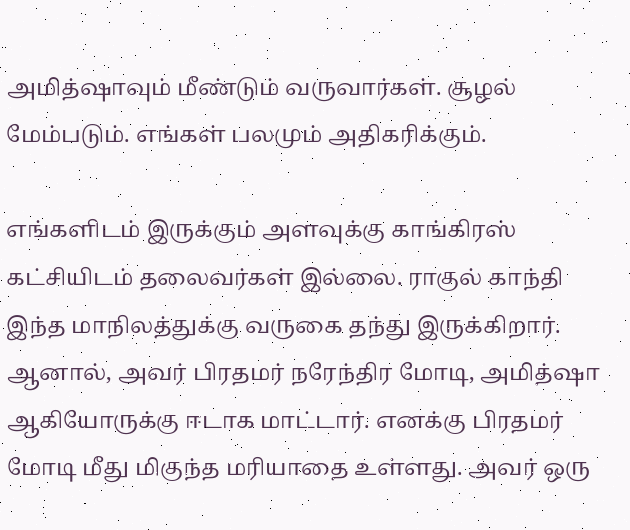அமித்ஷாவும் மீண்டும் வருவார்கள். சூழல் மேம்படும். எங்கள் பலமும் அதிகரிக்கும்.

எங்களிடம் இருக்கும் அளவுக்கு காங்கிரஸ் கட்சியிடம் தலைவர்கள் இல்லை. ராகுல் காந்தி இந்த மாநிலத்துக்கு வருகை தந்து இருக்கிறார். ஆனால், அவர் பிரதமர் நரேந்திர மோடி, அமித்ஷா ஆகியோருக்கு ஈடாக மாட்டார். எனக்கு பிரதமர் மோடி மீது மிகுந்த மரியாதை உள்ளது. அவர் ஒரு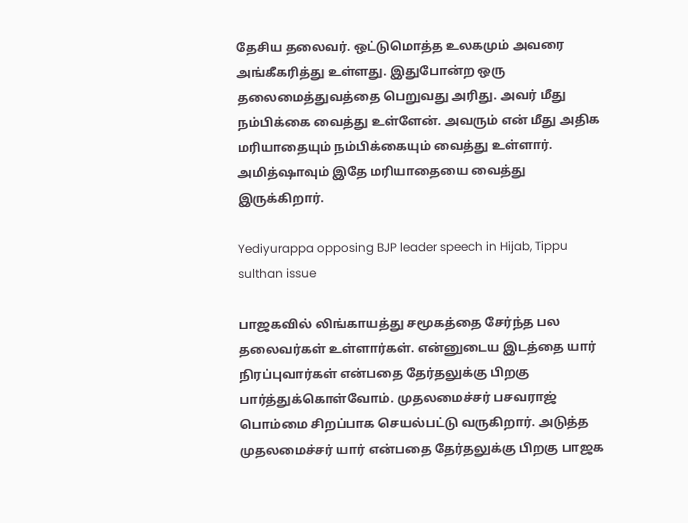தேசிய தலைவர். ஒட்டுமொத்த உலகமும் அவரை அங்கீகரித்து உள்ளது. இதுபோன்ற ஒரு தலைமைத்துவத்தை பெறுவது அரிது. அவர் மீது நம்பிக்கை வைத்து உள்ளேன். அவரும் என் மீது அதிக மரியாதையும் நம்பிக்கையும் வைத்து உள்ளார். அமித்ஷாவும் இதே மரியாதையை வைத்து இருக்கிறார்.

Yediyurappa opposing BJP leader speech in Hijab, Tippu sulthan issue

பாஜகவில் லிங்காயத்து சமூகத்தை சேர்ந்த பல தலைவர்கள் உள்ளார்கள். என்னுடைய இடத்தை யார் நிரப்புவார்கள் என்பதை தேர்தலுக்கு பிறகு பார்த்துக்கொள்வோம். முதலமைச்சர் பசவராஜ் பொம்மை சிறப்பாக செயல்பட்டு வருகிறார். அடுத்த முதலமைச்சர் யார் என்பதை தேர்தலுக்கு பிறகு பாஜக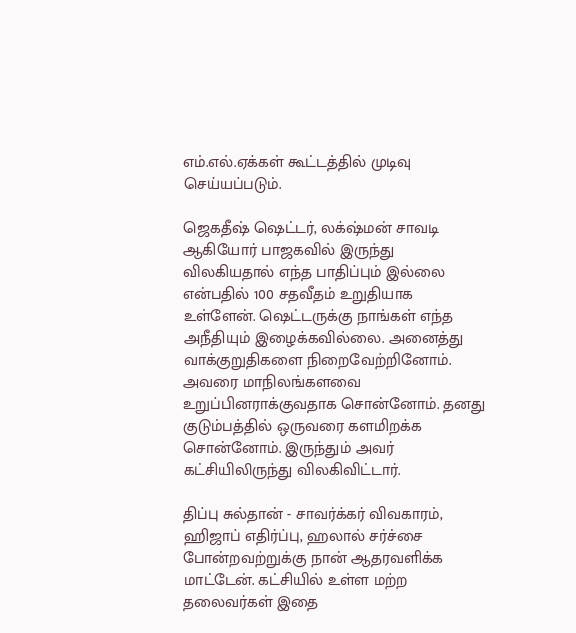எம்.எல்.ஏக்கள் கூட்டத்தில் முடிவு செய்யப்படும்.

ஜெகதீஷ் ஷெட்டர், லக்‌ஷ்மன் சாவடி ஆகியோர் பாஜகவில் இருந்து விலகியதால் எந்த பாதிப்பும் இல்லை என்பதில் 100 சதவீதம் உறுதியாக உள்ளேன். ஷெட்டருக்கு நாங்கள் எந்த அநீதியும் இழைக்கவில்லை. அனைத்து வாக்குறுதிகளை நிறைவேற்றினோம். அவரை மாநிலங்களவை உறுப்பினராக்குவதாக சொன்னோம். தனது குடும்பத்தில் ஒருவரை களமிறக்க சொன்னோம். இருந்தும் அவர் கட்சியிலிருந்து விலகிவிட்டார்.

திப்பு சுல்தான் - சாவர்க்கர் விவகாரம், ஹிஜாப் எதிர்ப்பு, ஹலால் சர்ச்சை போன்றவற்றுக்கு நான் ஆதரவளிக்க மாட்டேன். கட்சியில் உள்ள மற்ற தலைவர்கள் இதை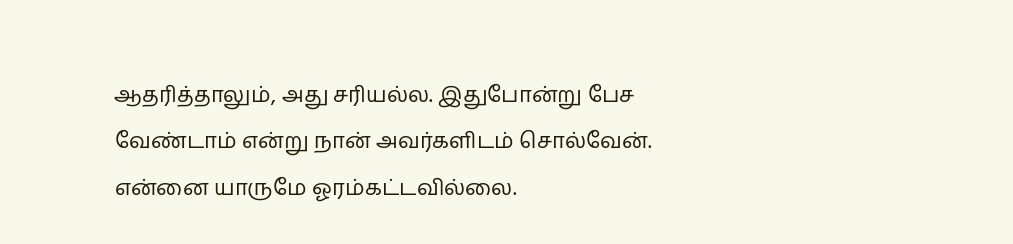ஆதரித்தாலும், அது சரியல்ல. இதுபோன்று பேச வேண்டாம் என்று நான் அவர்களிடம் சொல்வேன். என்னை யாருமே ஓரம்கட்டவில்லை.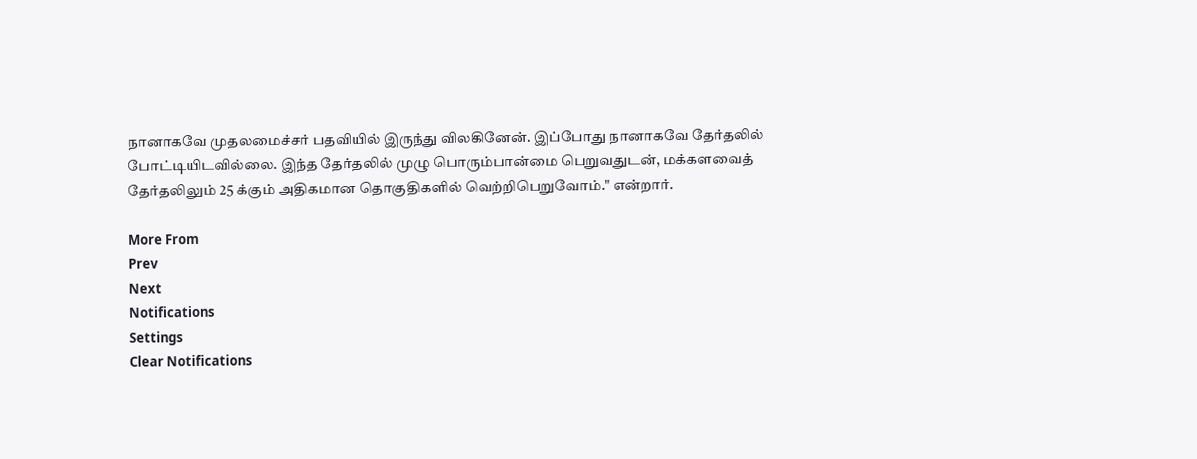நானாகவே முதலமைச்சர் பதவியில் இருந்து விலகினேன். இப்போது நானாகவே தேர்தலில் போட்டியிடவில்லை. இந்த தேர்தலில் முழு பொரும்பான்மை பெறுவதுடன், மக்களவைத் தேர்தலிலும் 25 க்கும் அதிகமான தொகுதிகளில் வெற்றிபெறுவோம்." என்றார்.

More From
Prev
Next
Notifications
Settings
Clear Notifications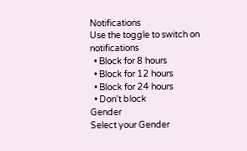Notifications
Use the toggle to switch on notifications
  • Block for 8 hours
  • Block for 12 hours
  • Block for 24 hours
  • Don't block
Gender
Select your Gender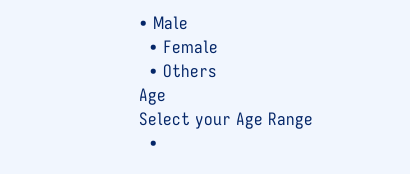• Male
  • Female
  • Others
Age
Select your Age Range
  •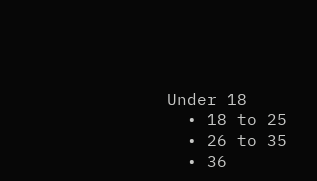Under 18
  • 18 to 25
  • 26 to 35
  • 36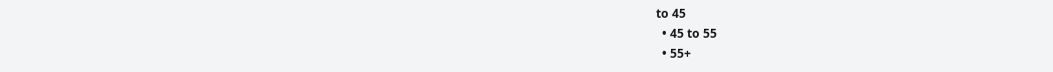to 45
  • 45 to 55
  • 55+